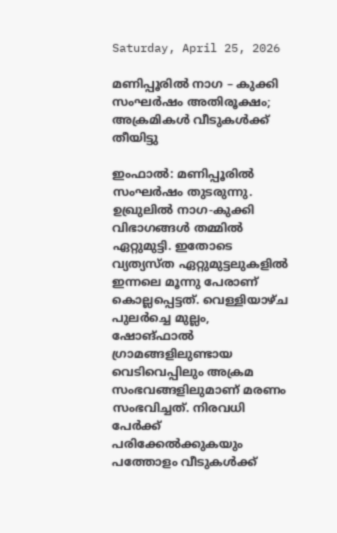Saturday, April 25, 2026

മണിപ്പൂരില്‍ നാഗ – കുക്കി സംഘര്‍ഷം അതിരൂക്ഷം; അക്രമികള്‍ വീടുകള്‍ക്ക് തീയിട്ടു

ഇംഫാല്‍: മണിപ്പൂരില്‍ സംഘര്‍ഷം തുടരുന്നു. ഉഖ്രുലില്‍ നാഗ-കുക്കി വിഭാഗങ്ങള്‍ തമ്മില്‍ ഏറ്റുമുട്ടി. ഇതോടെ വ്യത്യസ്ത ഏറ്റുമുട്ടലുകളില്‍ ഇന്നലെ മൂന്നു പേരാണ് കൊല്ലപ്പെട്ടത്. വെള്ളിയാഴ്ച പുലര്‍ച്ചെ മുല്ലം, ഷോങ്ഫാല്‍ ഗ്രാമങ്ങളിലുണ്ടായ വെടിവെപ്പിലും അക്രമ സംഭവങ്ങളിലുമാണ് മരണം സംഭവിച്ചത്. നിരവധി പേര്‍ക്ക് പരിക്കേല്‍ക്കുകയും പത്തോളം വീടുകള്‍ക്ക്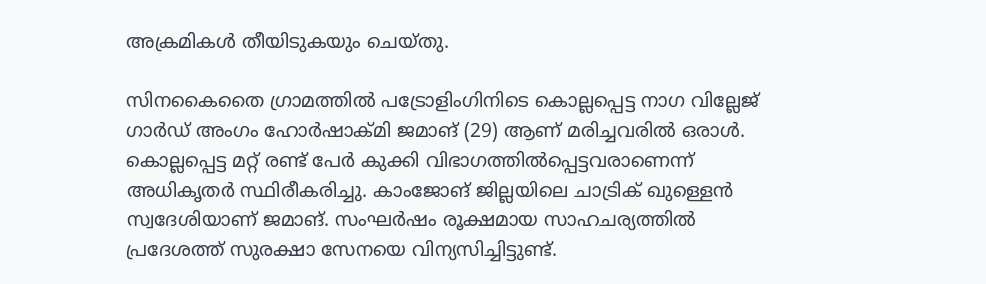അക്രമികള്‍ തീയിടുകയും ചെയ്തു.

സിനകൈതൈ ഗ്രാമത്തില്‍ പട്രോളിംഗിനിടെ കൊല്ലപ്പെട്ട നാഗ വില്ലേജ് ഗാര്‍ഡ് അംഗം ഹോര്‍ഷാക്മി ജമാങ് (29) ആണ് മരിച്ചവരില്‍ ഒരാള്‍. കൊല്ലപ്പെട്ട മറ്റ് രണ്ട് പേര്‍ കുക്കി വിഭാഗത്തില്‍പ്പെട്ടവരാണെന്ന് അധികൃതര്‍ സ്ഥിരീകരിച്ചു. കാംജോങ് ജില്ലയിലെ ചാട്രിക് ഖുള്ളെന്‍ സ്വദേശിയാണ് ജമാങ്. സംഘര്‍ഷം രൂക്ഷമായ സാഹചര്യത്തില്‍ പ്രദേശത്ത് സുരക്ഷാ സേനയെ വിന്യസിച്ചിട്ടുണ്ട്.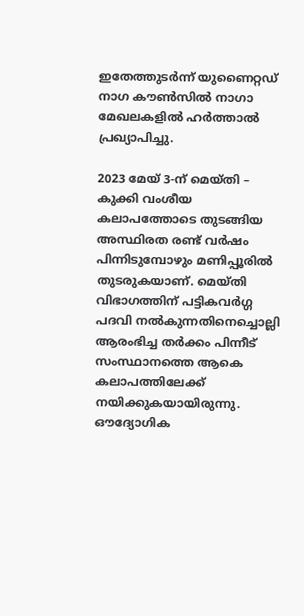ഇതേത്തുടര്‍ന്ന് യുണൈറ്റഡ് നാഗ കൗണ്‍സില്‍ നാഗാ മേഖലകളില്‍ ഹര്‍ത്താല്‍ പ്രഖ്യാപിച്ചു.

2023 മേയ് 3-ന് മെയ്തി – കുക്കി വംശീയ കലാപത്തോടെ തുടങ്ങിയ അസ്ഥിരത രണ്ട് വര്‍ഷം പിന്നിടുമ്പോഴും മണിപ്പൂരില്‍ തുടരുകയാണ്. മെയ്തി വിഭാഗത്തിന് പട്ടികവര്‍ഗ്ഗ പദവി നല്‍കുന്നതിനെച്ചൊല്ലി ആരംഭിച്ച തര്‍ക്കം പിന്നീട് സംസ്ഥാനത്തെ ആകെ കലാപത്തിലേക്ക് നയിക്കുകയായിരുന്നു. ഔദ്യോഗിക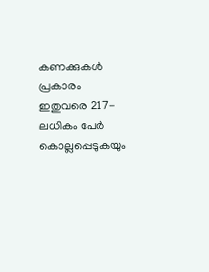കണക്കുകള്‍ പ്രകാരം ഇതുവരെ 217-ലധികം പേര്‍ കൊല്ലപ്പെടുകയും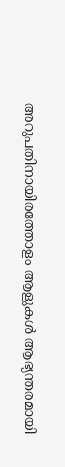അറുപതിനായിരത്തോളം ആളുകള്‍ ആഭ്യന്തരമായി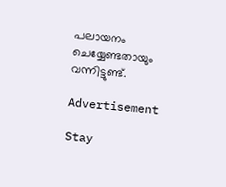പലായനം ചെയ്യേണ്ടതായും വന്നിട്ടുണ്ട്.

Advertisement

Stay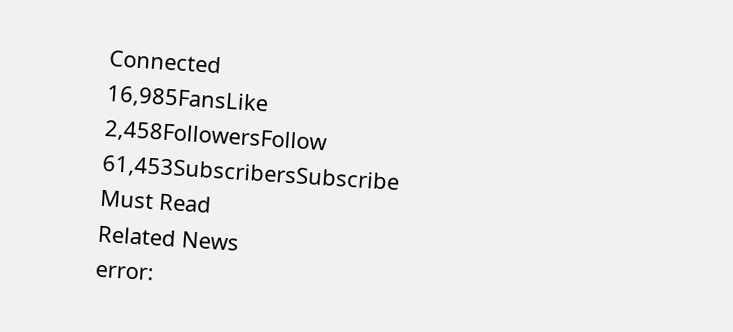Connected
16,985FansLike
2,458FollowersFollow
61,453SubscribersSubscribe
Must Read
Related News
error: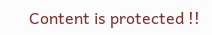Content is protected !!